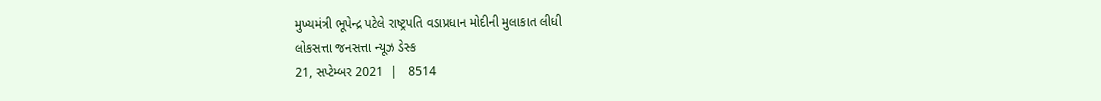મુખ્યમંત્રી ભૂપેન્દ્ર પટેલે રાષ્ટ્રપતિ વડાપ્રધાન મોદીની મુલાકાત લીધી
લોકસત્તા જનસત્તા ન્યૂઝ ડેસ્ક
21, સપ્ટેમ્બર 2021  |   8514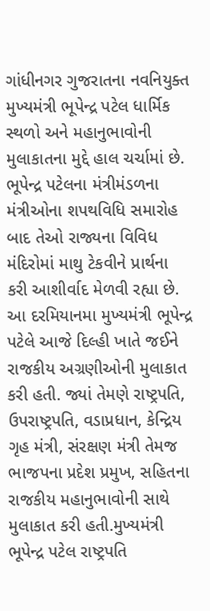ગાંધીનગર ગુજરાતના નવનિયુક્ત મુખ્યમંત્રી ભૂપેન્દ્ર પટેલ ધાર્મિક સ્થળો અને મહાનુભાવોની મુલાકાતના મુદ્દે હાલ ચર્ચામાં છે. ભૂપેન્દ્ર પટેલના મંત્રીમંડળના મંત્રીઓના શપથવિધિ સમારોહ બાદ તેઓ રાજ્યના વિવિધ મંદિરોમાં માથુ ટેકવીને પ્રાર્થના કરી આશીર્વાદ મેળવી રહ્યા છે. આ દરમિયાનમા મુખ્યમંત્રી ભૂપેન્દ્ર પટેલે આજે દિલ્હી ખાતે જઈને રાજકીય અગ્રણીઓની મુલાકાત કરી હતી. જ્યાં તેમણે રાષ્ટ્રપતિ, ઉપરાષ્ટ્રપતિ, વડાપ્રધાન, કેન્દ્રિય ગૃહ મંત્રી, સંરક્ષણ મંત્રી તેમજ ભાજપના પ્રદેશ પ્રમુખ, સહિતના રાજકીય મહાનુભાવોની સાથે મુલાકાત કરી હતી.મુખ્યમંત્રી ભૂપેન્દ્ર પટેલ રાષ્ટ્રપતિ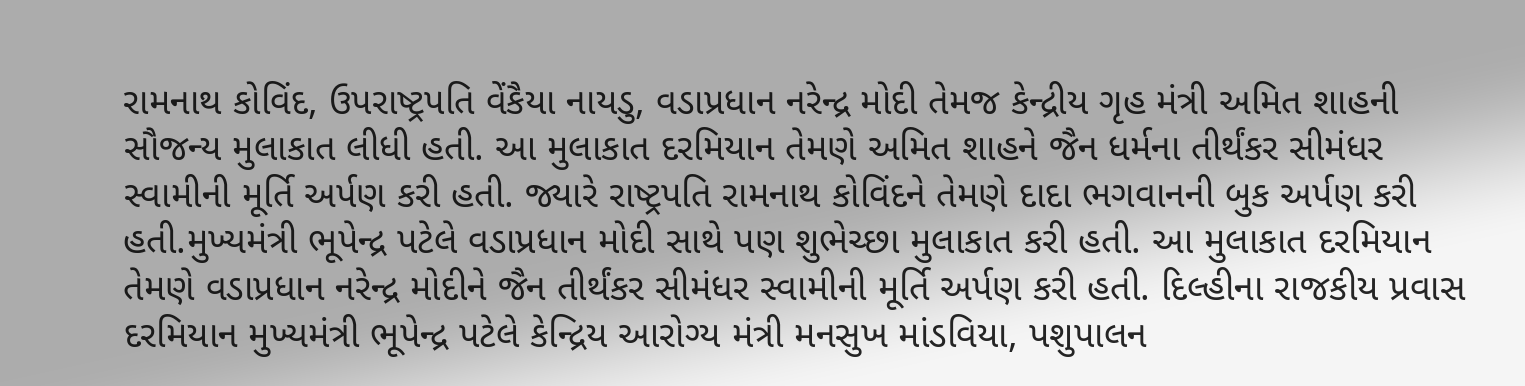રામનાથ કોવિંદ, ઉપરાષ્ટ્રપતિ વેંકૈયા નાયડુ, વડાપ્રધાન નરેન્દ્ર મોદી તેમજ કેન્દ્રીય ગૃહ મંત્રી અમિત શાહની સૌજન્ય મુલાકાત લીધી હતી. આ મુલાકાત દરમિયાન તેમણે અમિત શાહને જૈન ધર્મના તીર્થંકર સીમંધર સ્વામીની મૂર્તિ અર્પણ કરી હતી. જ્યારે રાષ્ટ્રપતિ રામનાથ કોવિંદને તેમણે દાદા ભગવાનની બુક અર્પણ કરી હતી.મુખ્યમંત્રી ભૂપેન્દ્ર પટેલે વડાપ્રધાન મોદી સાથે પણ શુભેચ્છા મુલાકાત કરી હતી. આ મુલાકાત દરમિયાન તેમણે વડાપ્રધાન નરેન્દ્ર મોદીને જૈન તીર્થંકર સીમંધર સ્વામીની મૂર્તિ અર્પણ કરી હતી. દિલ્હીના રાજકીય પ્રવાસ દરમિયાન મુખ્યમંત્રી ભૂપેન્દ્ર પટેલે કેન્દ્રિય આરોગ્ય મંત્રી મનસુખ માંડવિયા, પશુપાલન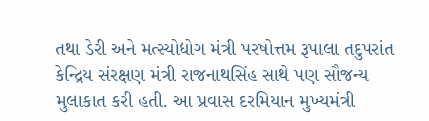તથા ડેરી અને મત્સ્યોદ્યોગ મંત્રી પરષોત્તમ રૂપાલા તદુપરાંત કેન્દ્રિય સંરક્ષણ મંત્રી રાજનાથસિંહ સાથે પણ સૌજન્ય મુલાકાત કરી હતી. આ પ્રવાસ દરમિયાન મુખ્યમંત્રી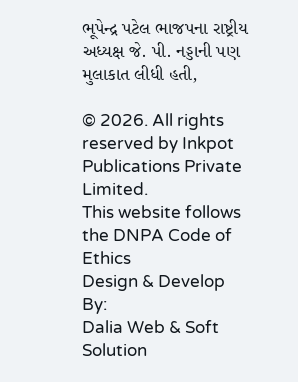ભૂપેન્દ્ર પટેલ ભાજપના રાષ્ટ્રીય અધ્યક્ષ જે. પી. નડ્ડાની પણ મુલાકાત લીધી હતી,

© 2026. All rights reserved by Inkpot Publications Private Limited.
This website follows the DNPA Code of Ethics
Design & Develop By:
Dalia Web & Soft Solution